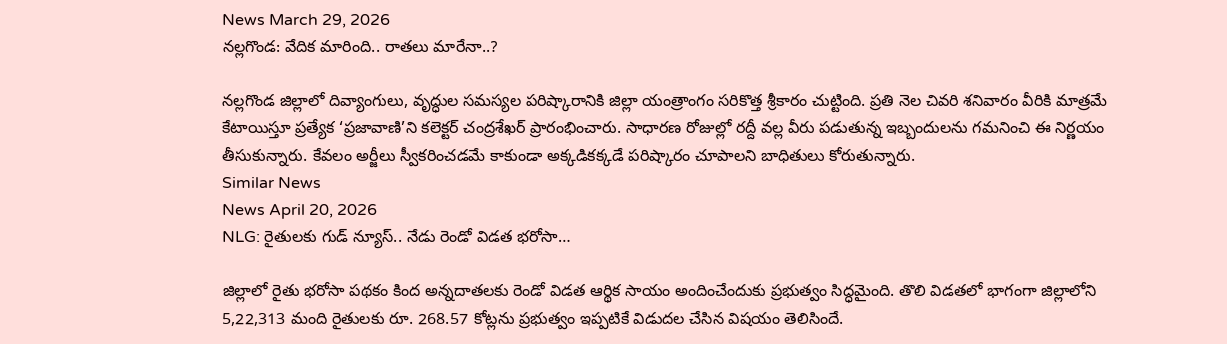News March 29, 2026
నల్లగొండ: వేదిక మారింది.. రాతలు మారేనా..?

నల్లగొండ జిల్లాలో దివ్యాంగులు, వృద్ధుల సమస్యల పరిష్కారానికి జిల్లా యంత్రాంగం సరికొత్త శ్రీకారం చుట్టింది. ప్రతి నెల చివరి శనివారం వీరికి మాత్రమే కేటాయిస్తూ ప్రత్యేక ‘ప్రజావాణి’ని కలెక్టర్ చంద్రశేఖర్ ప్రారంభించారు. సాధారణ రోజుల్లో రద్దీ వల్ల వీరు పడుతున్న ఇబ్బందులను గమనించి ఈ నిర్ణయం తీసుకున్నారు. కేవలం అర్జీలు స్వీకరించడమే కాకుండా అక్కడికక్కడే పరిష్కారం చూపాలని బాధితులు కోరుతున్నారు.
Similar News
News April 20, 2026
NLG: రైతులకు గుడ్ న్యూస్.. నేడు రెండో విడత భరోసా…

జిల్లాలో రైతు భరోసా పథకం కింద అన్నదాతలకు రెండో విడత ఆర్థిక సాయం అందించేందుకు ప్రభుత్వం సిద్ధమైంది. తొలి విడతలో భాగంగా జిల్లాలోని 5,22,313 మంది రైతులకు రూ. 268.57 కోట్లను ప్రభుత్వం ఇప్పటికే విడుదల చేసిన విషయం తెలిసిందే.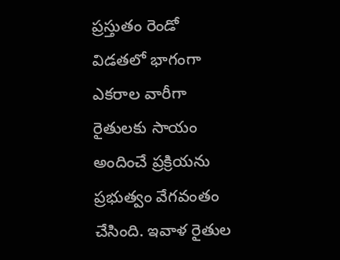ప్రస్తుతం రెండో విడతలో భాగంగా ఎకరాల వారీగా రైతులకు సాయం అందించే ప్రక్రియను ప్రభుత్వం వేగవంతం చేసింది. ఇవాళ రైతుల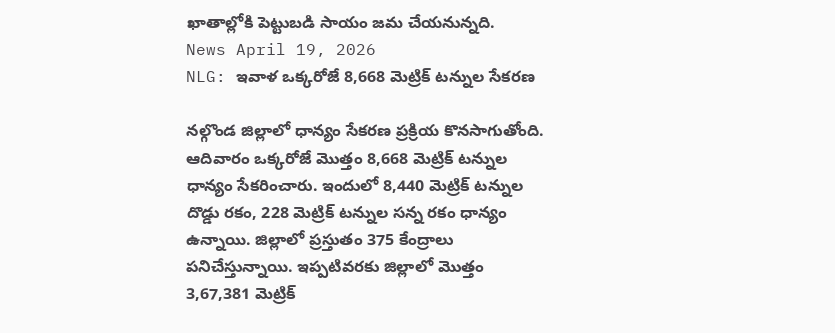ఖాతాల్లోకి పెట్టుబడి సాయం జమ చేయనున్నది.
News April 19, 2026
NLG: ఇవాళ ఒక్కరోజే 8,668 మెట్రిక్ టన్నుల సేకరణ

నల్గొండ జిల్లాలో ధాన్యం సేకరణ ప్రక్రియ కొనసాగుతోంది. ఆదివారం ఒక్కరోజే మొత్తం 8,668 మెట్రిక్ టన్నుల ధాన్యం సేకరించారు. ఇందులో 8,440 మెట్రిక్ టన్నుల దొడ్డు రకం, 228 మెట్రిక్ టన్నుల సన్న రకం ధాన్యం ఉన్నాయి. జిల్లాలో ప్రస్తుతం 375 కేంద్రాలు పనిచేస్తున్నాయి. ఇప్పటివరకు జిల్లాలో మొత్తం 3,67,381 మెట్రిక్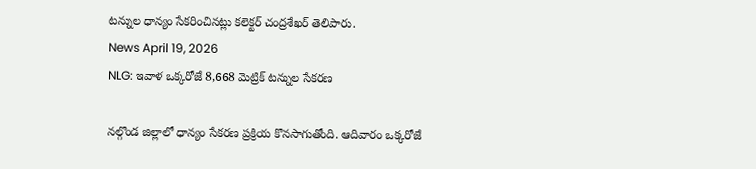టన్నుల ధాన్యం సేకరించినట్లు కలెక్టర్ చంద్రశేఖర్ తెలిపారు.
News April 19, 2026
NLG: ఇవాళ ఒక్కరోజే 8,668 మెట్రిక్ టన్నుల సేకరణ

నల్గొండ జిల్లాలో ధాన్యం సేకరణ ప్రక్రియ కొనసాగుతోంది. ఆదివారం ఒక్కరోజే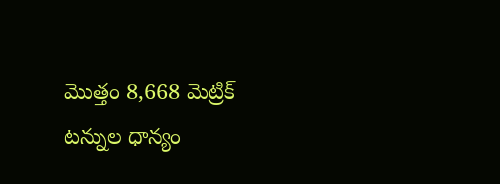మొత్తం 8,668 మెట్రిక్ టన్నుల ధాన్యం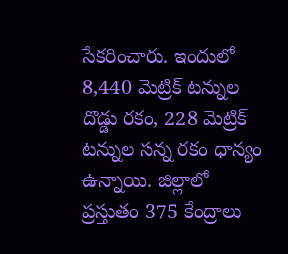సేకరించారు. ఇందులో 8,440 మెట్రిక్ టన్నుల దొడ్డు రకం, 228 మెట్రిక్ టన్నుల సన్న రకం ధాన్యం ఉన్నాయి. జిల్లాలో ప్రస్తుతం 375 కేంద్రాలు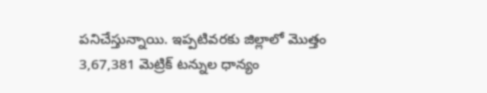పనిచేస్తున్నాయి. ఇప్పటివరకు జిల్లాలో మొత్తం 3,67,381 మెట్రిక్ టన్నుల ధాన్యం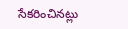సేకరించినట్లు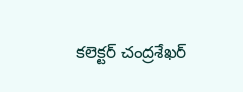కలెక్టర్ చంద్రశేఖర్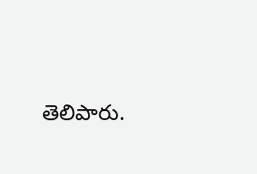తెలిపారు.